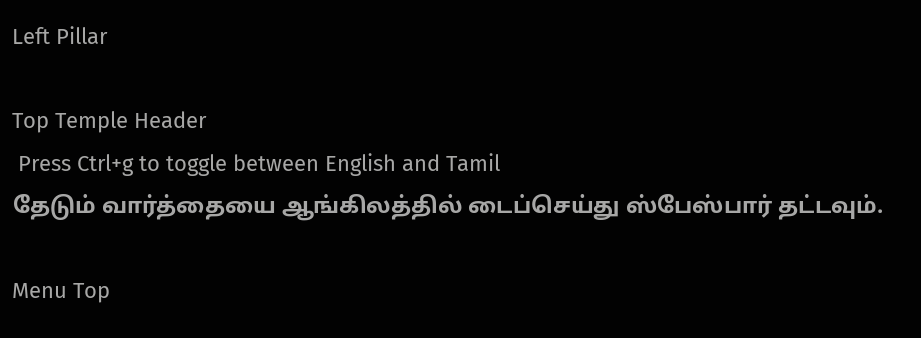Left Pillar

Top Temple Header
 Press Ctrl+g to toggle between English and Tamil
தேடும் வார்த்தையை ஆங்கிலத்தில் டைப்செய்து ஸ்பேஸ்பார் தட்டவும்.

Menu Top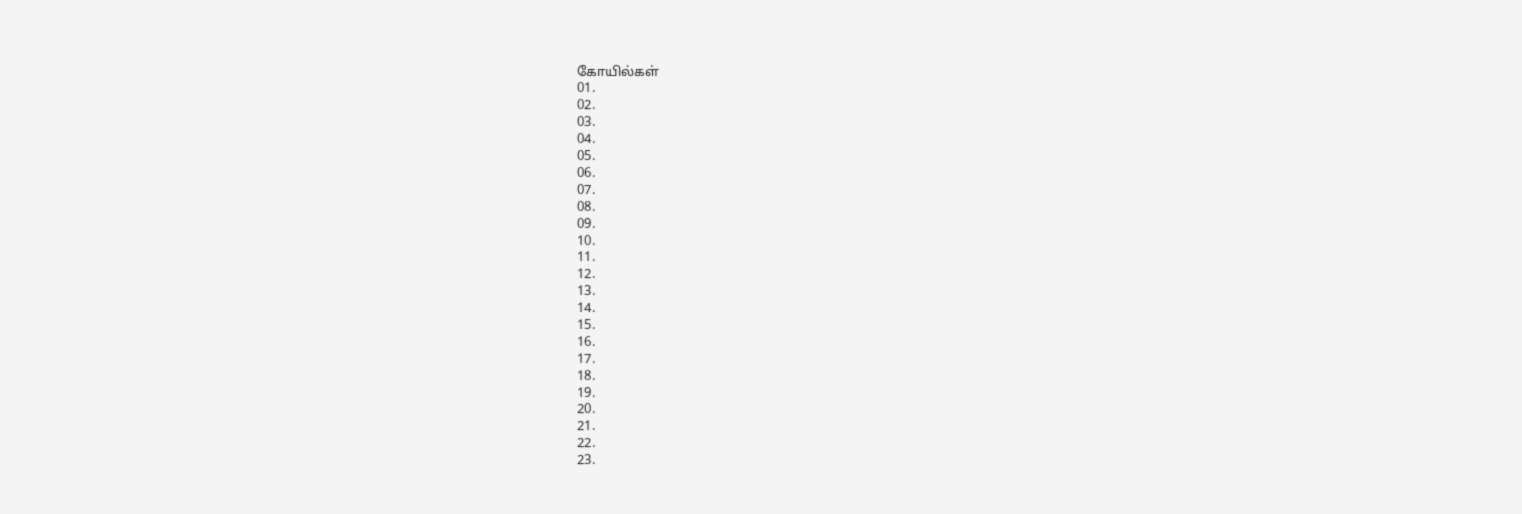கோயில்கள்
01.
02.
03.
04.
05.
06.
07.
08.
09.
10.
11.
12.
13.
14.
15.
16.
17.
18.
19.
20.
21.
22.
23.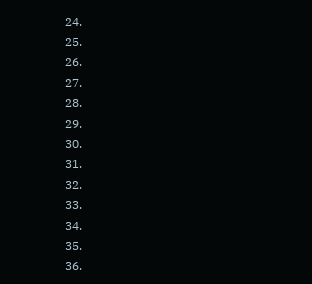24.
25.
26.
27.
28.
29.
30.
31.
32.
33.
34.
35.
36.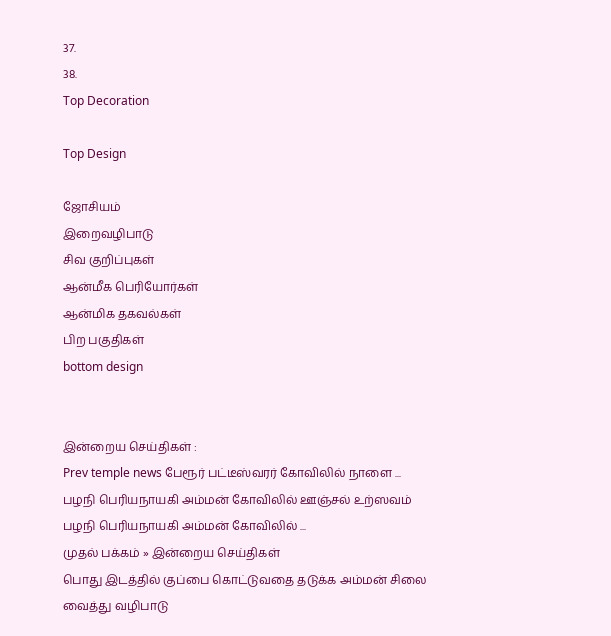37.
38.
Top Decoration

Top Design

ஜோசியம்
இறைவழிபாடு
சிவ குறிப்புகள்
ஆன்மீக பெரியோர்கள்
ஆன்மிக தகவல்கள்
பிற பகுதிகள்
bottom design


இன்றைய செய்திகள் :
Prev temple news பேரூர் பட்டீஸ்வரர் கோவிலில் நாளை ... பழநி பெரியநாயகி அம்மன் கோவிலில் ஊஞ்சல் உற்ஸவம் பழநி பெரியநாயகி அம்மன் கோவிலில் ...
முதல் பக்கம் » இன்றைய செய்திகள்
பொது இடத்தில் குப்பை கொட்டுவதை தடுக்க அம்மன் சிலை வைத்து வழிபாடு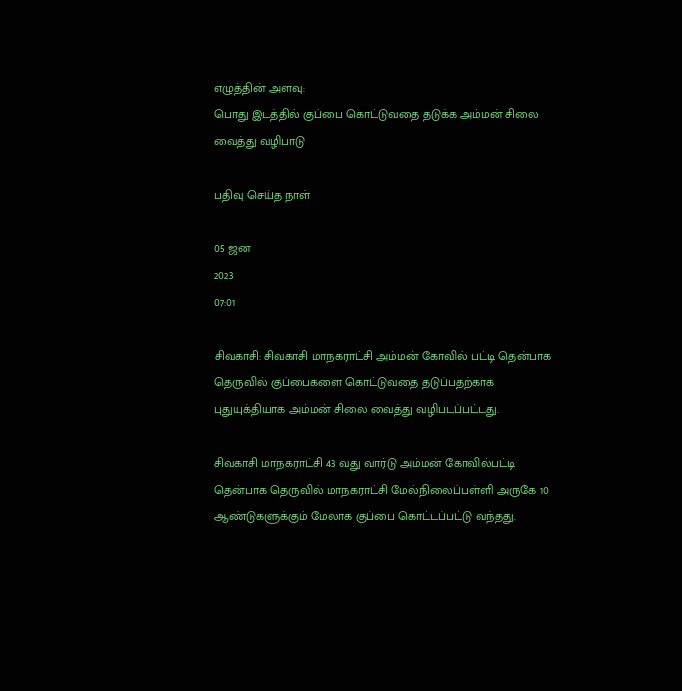எழுத்தின் அளவு:
பொது இடத்தில் குப்பை கொட்டுவதை தடுக்க அம்மன் சிலை வைத்து வழிபாடு

பதிவு செய்த நாள்

05 ஜன
2023
07:01

சிவகாசி: சிவகாசி மாநகராட்சி அம்மன் கோவில் பட்டி தென்பாக தெருவில் குப்பைகளை கொட்டுவதை தடுப்பதற்காக புதுயுக்தியாக அம்மன் சிலை வைத்து வழிபடப்பட்டது.

சிவகாசி மாநகராட்சி 43 வது வார்டு அம்மன் கோவில்பட்டி தென்பாக தெருவில் மாநகராட்சி மேல்நிலைப்பள்ளி அருகே 10 ஆண்டுகளுக்கும் மேலாக குப்பை கொட்டப்பட்டு வந்தது.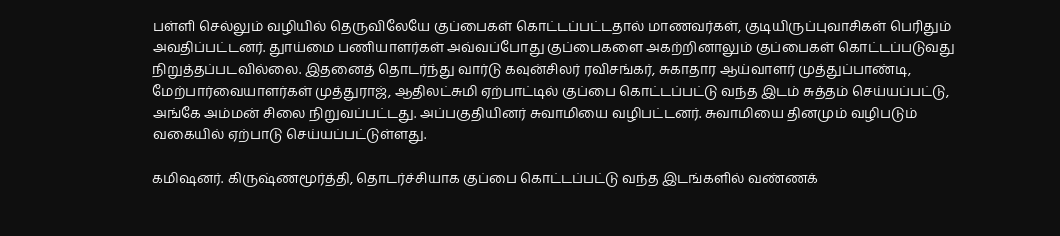பள்ளி செல்லும் வழியில் தெருவிலேயே குப்பைகள் கொட்டப்பட்டதால் மாணவர்கள், குடியிருப்புவாசிகள் பெரிதும் அவதிப்பட்டனர். துாய்மை பணியாளர்கள் அவ்வப்போது குப்பைகளை அகற்றினாலும் குப்பைகள் கொட்டப்படுவது நிறுத்தப்படவில்லை. இதனைத் தொடர்ந்து வார்டு கவுன்சிலர் ரவிசங்கர், சுகாதார ஆய்வாளர் முத்துப்பாண்டி, மேற்பார்வையாளர்கள் முத்துராஜ், ஆதிலட்சுமி ஏற்பாட்டில் குப்பை கொட்டப்பட்டு வந்த இடம் சுத்தம் செய்யப்பட்டு, அங்கே அம்மன் சிலை நிறுவப்பட்டது. அப்பகுதியினர் சுவாமியை வழிபட்டனர். சுவாமியை தினமும் வழிபடும் வகையில் ஏற்பாடு செய்யப்பட்டுள்ளது.

கமிஷனர். கிருஷ்ணமூர்த்தி, தொடர்ச்சியாக குப்பை கொட்டப்பட்டு வந்த இடங்களில் வண்ணக்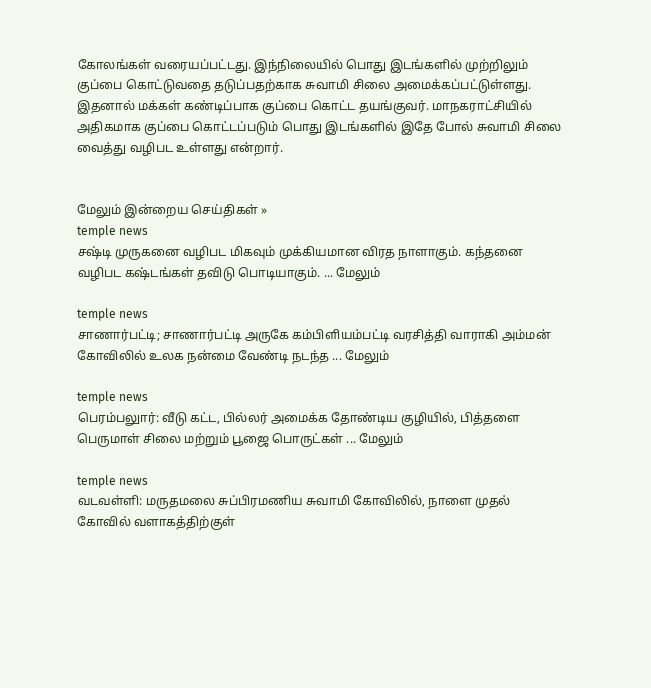கோலங்கள் வரையப்பட்டது. இந்நிலையில் பொது இடங்களில் முற்றிலும் குப்பை கொட்டுவதை தடுப்பதற்காக சுவாமி சிலை அமைக்கப்பட்டுள்ளது. இதனால் மக்கள் கண்டிப்பாக குப்பை கொட்ட தயங்குவர். மாநகராட்சியில் அதிகமாக குப்பை கொட்டப்படும் பொது இடங்களில் இதே போல் சுவாமி சிலை வைத்து வழிபட உள்ளது என்றார்.


மேலும் இன்றைய செய்திகள் »
temple news
சஷ்டி முருகனை வழிபட மிகவும் முக்கியமான விரத நாளாகும். கந்தனை வழிபட கஷ்டங்கள் தவிடு பொடியாகும். ... மேலும்

temple news
சாணார்பட்டி; சாணார்பட்டி அருகே கம்பிளியம்பட்டி வரசித்தி வாராகி அம்மன் கோவிலில் உலக நன்மை வேண்டி நடந்த ... மேலும்

temple news
பெரம்பலுார்: வீடு கட்ட, பில்லர் அமைக்க தோண்டிய குழியில், பித்தளை பெருமாள் சிலை மற்றும் பூஜை பொருட்கள் ... மேலும்

temple news
வடவள்ளி: மருதமலை சுப்பிரமணிய சுவாமி கோவிலில், நாளை முதல் கோவில் வளாகத்திற்குள்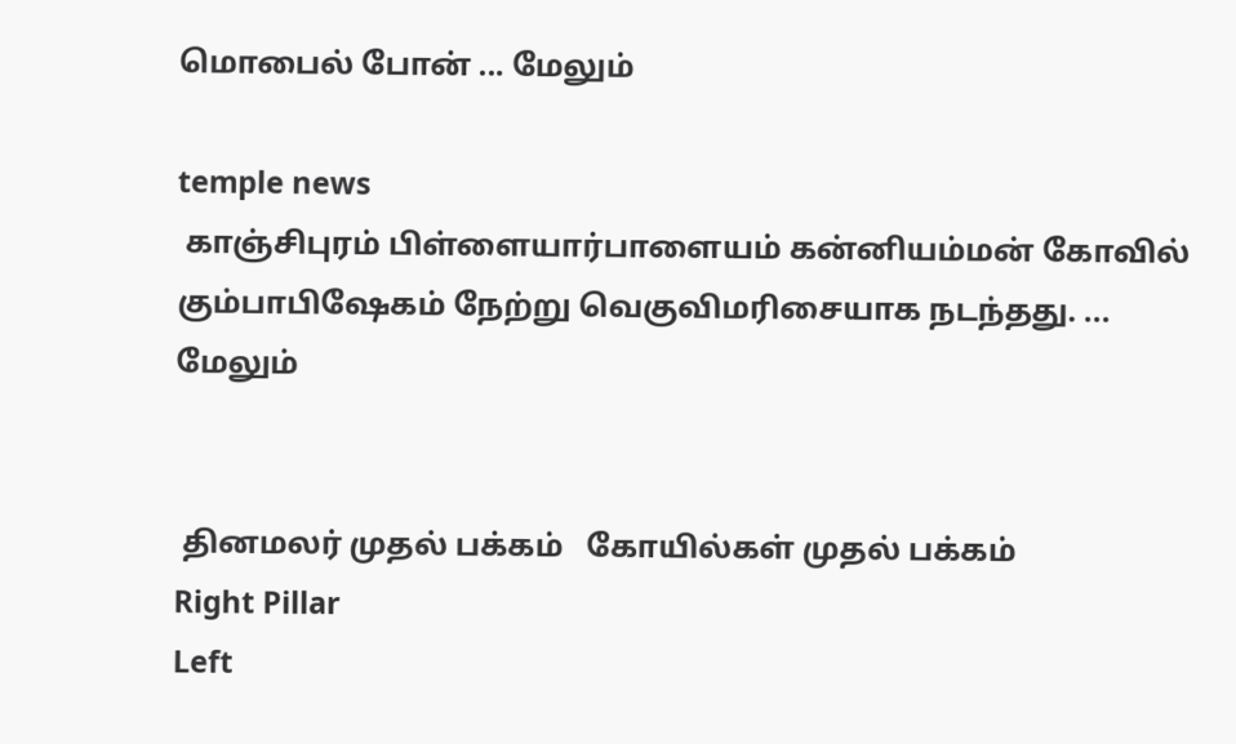மொபைல் போன் ... மேலும்

temple news
 காஞ்சிபுரம் பிள்ளையார்பாளையம் கன்னியம்மன் கோவில் கும்பாபிஷேகம் நேற்று வெகுவிமரிசையாக நடந்தது. ... மேலும்


 தினமலர் முதல் பக்கம்   கோயில்கள் முதல் பக்கம்
Right Pillar
Left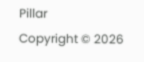Pillar
Copyright © 2026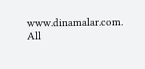www.dinamalar.com. All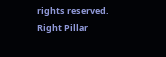rights reserved.
Right Pillar